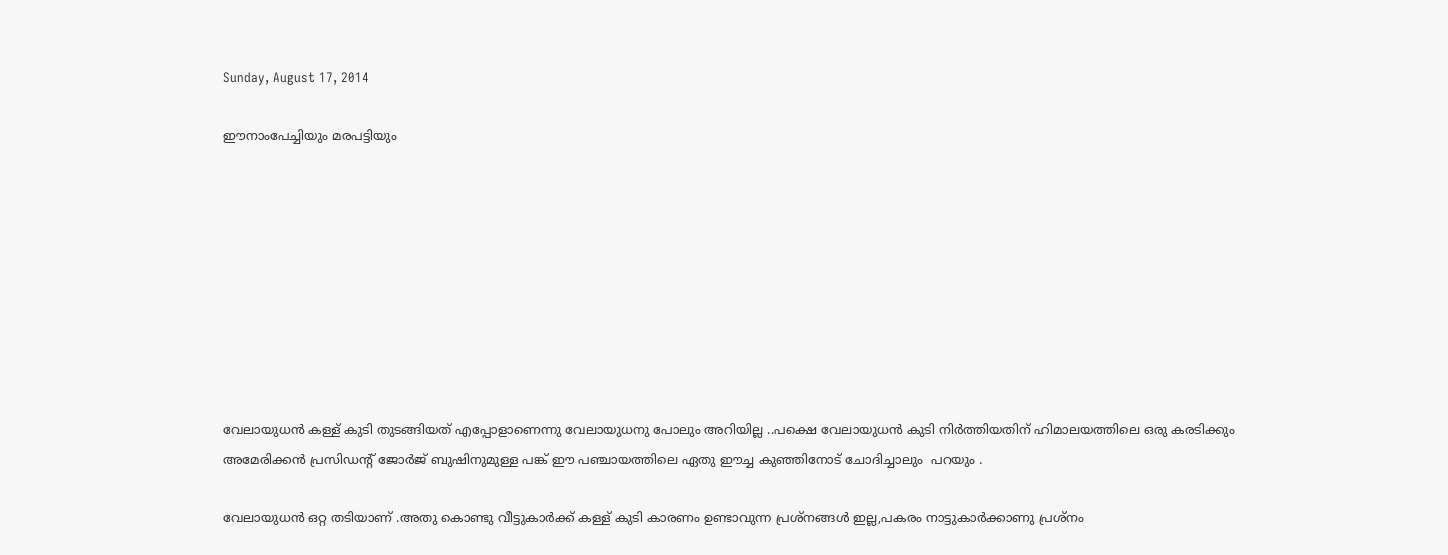Sunday, August 17, 2014

ഈനാംപേച്ചിയും മരപട്ടിയും









വേലായുധന്‍ കള്ള് കുടി തുടങ്ങിയത് എപ്പോളാണെന്നു വേലായുധനു പോലും അറിയില്ല ..പക്ഷെ വേലായുധന്‍ കുടി നിര്‍ത്തിയതിന് ഹിമാലയത്തിലെ ഒരു കരടിക്കും  അമേരിക്കന്‍ പ്രസിഡന്റ്‌ ജോര്‍ജ് ബുഷിനുമുള്ള പങ്ക് ഈ പഞ്ചായത്തിലെ ഏതു ഈച്ച കുഞ്ഞിനോട് ചോദിച്ചാലും  പറയും .

വേലായുധന്‍ ഒറ്റ തടിയാണ് .അതു കൊണ്ടു വീട്ടുകാര്‍ക്ക് കള്ള് കുടി കാരണം ഉണ്ടാവുന്ന പ്രശ്നങ്ങള്‍ ഇല്ല,പകരം നാട്ടുകാര്‍ക്കാണു പ്രശ്നം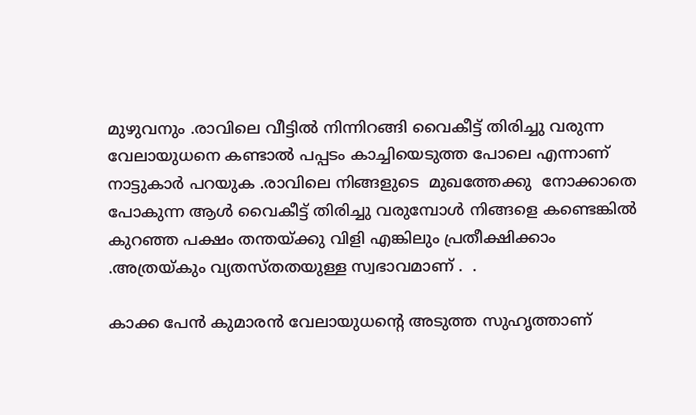മുഴുവനും .രാവിലെ വീട്ടില്‍ നിന്നിറങ്ങി വൈകീട്ട് തിരിച്ചു വരുന്ന വേലായുധനെ കണ്ടാല്‍ പപ്പടം കാച്ചിയെടുത്ത പോലെ എന്നാണ് നാട്ടുകാര്‍ പറയുക .രാവിലെ നിങ്ങളുടെ  മുഖത്തേക്കു  നോക്കാതെ പോകുന്ന ആള്‍ വൈകീട്ട് തിരിച്ചു വരുമ്പോള്‍ നിങ്ങളെ കണ്ടെങ്കില്‍   കുറഞ്ഞ പക്ഷം തന്തയ്ക്കു വിളി എങ്കിലും പ്രതീക്ഷിക്കാം .അത്രയ്കും വ്യതസ്തതയുള്ള സ്വഭാവമാണ് .  .

കാക്ക പേന്‍ കുമാരന്‍ വേലായുധന്‍റെ അടുത്ത സുഹൃത്താണ്‌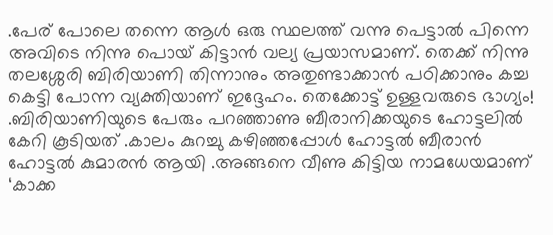.പേര് പോലെ തന്നെ ആള്‍ ഒരു സ്ഥലത്ത് വന്നു പെട്ടാല്‍ പിന്നെ അവിടെ നിന്നു പൊയ് കിട്ടാന്‍ വല്യ പ്രയാസമാണ്. തെക്ക് നിന്നു തലശ്ശേരി ബിരിയാണി തിന്നാനും അതുണ്ടാക്കാന്‍ പഠിക്കാനും കച്ച കെട്ടി പോന്ന വ്യക്തിയാണ് ഇദ്ദേഹം. തെക്കോട്ട് ഉള്ളവരുടെ ഭാഗ്യം! .ബിരിയാണിയുടെ പേരും പറഞ്ഞാണു ബീരാനിക്കയുടെ ഹോട്ടലില്‍ കേറി കൂടിയത് .കാലം കുറച്ചു കഴിഞ്ഞപ്പോള്‍ ഹോട്ടല്‍ ബീരാന്‍ ഹോട്ടല്‍ കുമാരന്‍ ആയി .അങ്ങനെ വീണു കിട്ടിയ നാമധേയമാണ്  ‘കാക്ക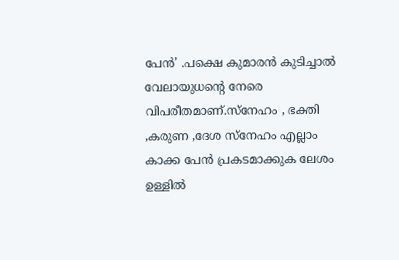പേന്‍’ .പക്ഷെ കുമാരന്‍ കുടിച്ചാല്‍ വേലായുധന്‍റെ നേരെ വിപരീതമാണ്.സ്നേഹം , ഭക്തി ,കരുണ ,ദേശ സ്നേഹം എല്ലാം കാക്ക പേന്‍ പ്രകടമാക്കുക ലേശം ഉള്ളില്‍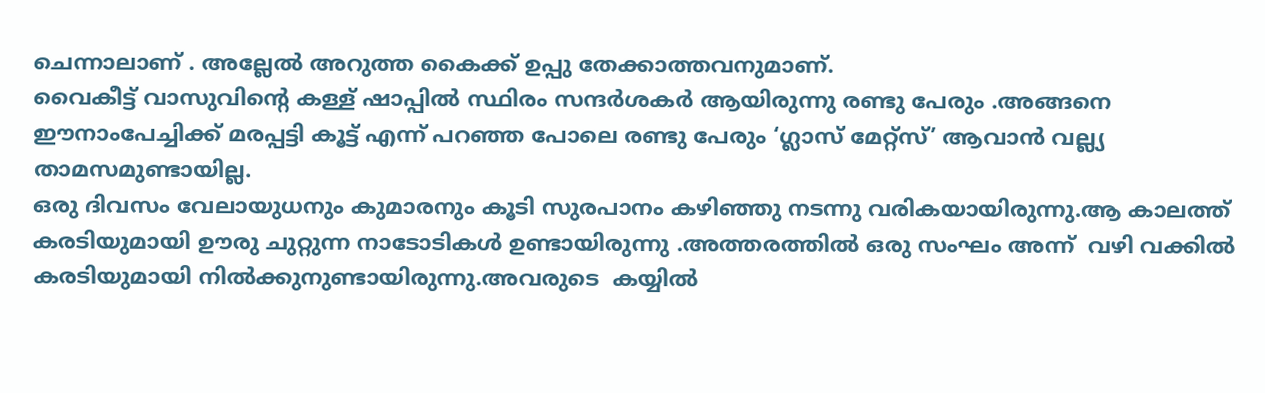ചെന്നാലാണ് . അല്ലേല്‍ അറുത്ത കൈക്ക് ഉപ്പു തേക്കാത്തവനുമാണ്.
വൈകീട്ട് വാസുവിന്‍റെ കള്ള് ഷാപ്പില്‍ സ്ഥിരം സന്ദര്‍ശകര്‍ ആയിരുന്നു രണ്ടു പേരും .അങ്ങനെ ഈനാംപേച്ചിക്ക് മരപ്പട്ടി കൂട്ട് എന്ന് പറഞ്ഞ പോലെ രണ്ടു പേരും ‘ഗ്ലാസ്‌ മേറ്റ്സ്’ ആവാന്‍ വല്ല്യ താമസമുണ്ടായില്ല.
ഒരു ദിവസം വേലായുധനും കുമാരനും കൂടി സുരപാനം കഴിഞ്ഞു നടന്നു വരികയായിരുന്നു.ആ കാലത്ത് കരടിയുമായി ഊരു ചുറ്റുന്ന നാടോടികള്‍ ഉണ്ടായിരുന്നു .അത്തരത്തില്‍ ഒരു സംഘം അന്ന്  വഴി വക്കില്‍ കരടിയുമായി നില്‍ക്കുനുണ്ടായിരുന്നു.അവരുടെ  കയ്യില്‍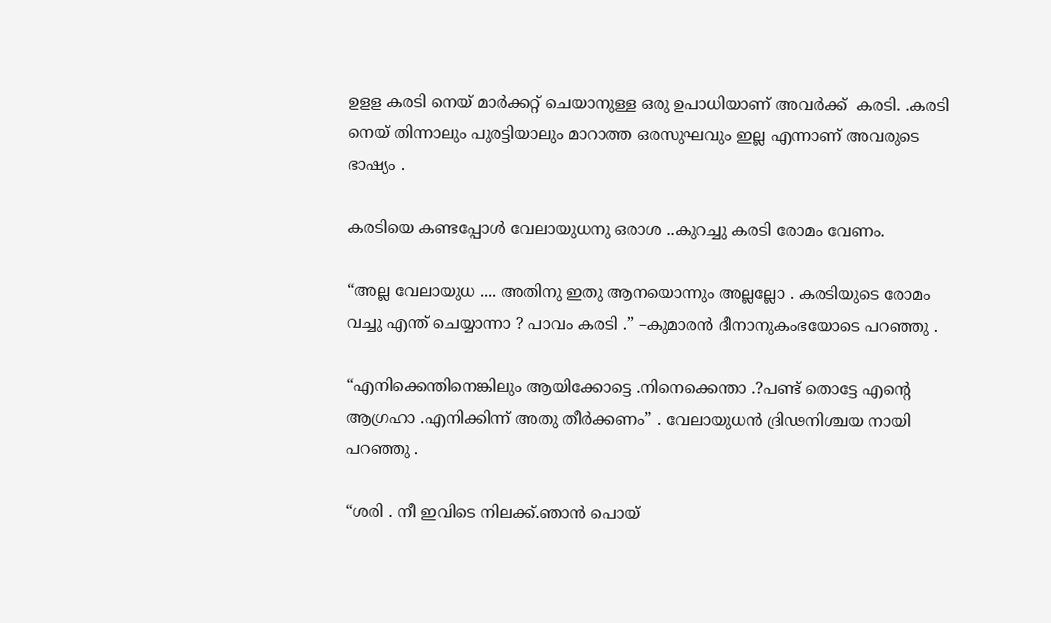ഉളള കരടി നെയ്‌ മാര്‍ക്കറ്റ്‌ ചെയാനുള്ള ഒരു ഉപാധിയാണ് അവര്‍ക്ക്  കരടി. .കരടി നെയ്‌ തിന്നാലും പുരട്ടിയാലും മാറാത്ത ഒരസുഘവും ഇല്ല എന്നാണ് അവരുടെ  ഭാഷ്യം .

കരടിയെ കണ്ടപ്പോള്‍ വേലായുധനു ഒരാശ ..കുറച്ചു കരടി രോമം വേണം.

“അല്ല വേലായുധ .... അതിനു ഇതു ആനയൊന്നും അല്ലല്ലോ . കരടിയുടെ രോമം വച്ചു എന്ത് ചെയ്യാന്നാ ? പാവം കരടി .” –കുമാരന്‍ ദീനാനുകംഭയോടെ പറഞ്ഞു .

“എനിക്കെന്തിനെങ്കിലും ആയിക്കോട്ടെ .നിനെക്കെന്താ .?പണ്ട് തൊട്ടേ എന്‍റെ ആഗ്രഹാ .എനിക്കിന്ന് അതു തീര്‍ക്കണം” . വേലായുധന്‍ ദ്രിഢനിശ്ചയ നായി പറഞ്ഞു .

“ശരി . നീ ഇവിടെ നിലക്ക്.ഞാന്‍ പൊയ്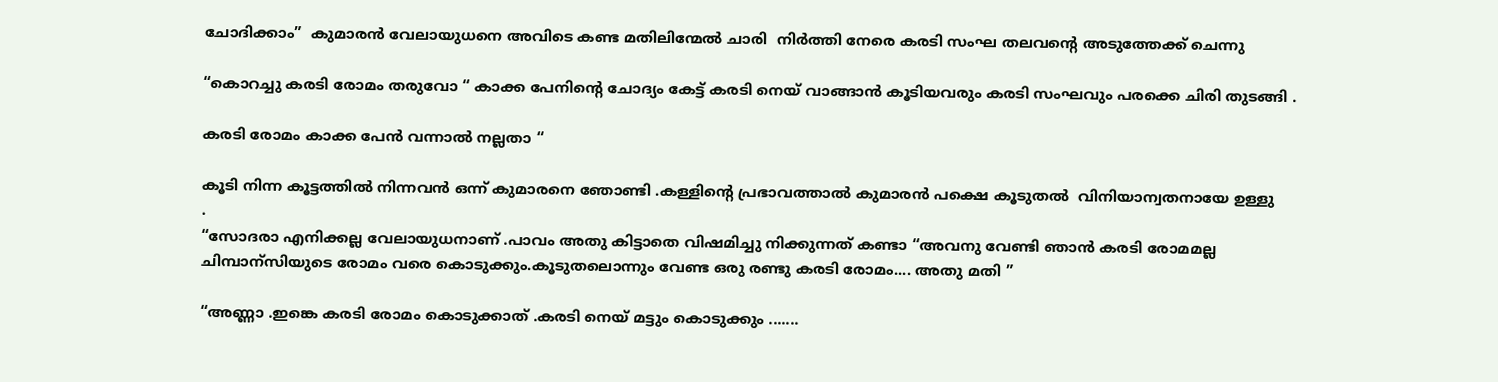ചോദിക്കാം”  കുമാരന്‍ വേലായുധനെ അവിടെ കണ്ട മതിലിന്മേല്‍ ചാരി  നിര്‍ത്തി നേരെ കരടി സംഘ തലവന്‍റെ അടുത്തേക്ക് ചെന്നു

“കൊറച്ചു കരടി രോമം തരുവോ “ കാക്ക പേനിന്‍റെ ചോദ്യം കേട്ട് കരടി നെയ്‌ വാങ്ങാന്‍ കൂടിയവരും കരടി സംഘവും പരക്കെ ചിരി തുടങ്ങി .

കരടി രോമം കാക്ക പേന്‍ വന്നാല്‍ നല്ലതാ “

കൂടി നിന്ന കൂട്ടത്തില്‍ നിന്നവന്‍ ഒന്ന് കുമാരനെ ഞോണ്ടി .കള്ളിന്‍റെ പ്രഭാവത്താല്‍ കുമാരന്‍ പക്ഷെ കൂടുതല്‍  വിനിയാന്വതനായേ ഉള്ളു
.
“സോദരാ എനിക്കല്ല വേലായുധനാണ് .പാവം അതു കിട്ടാതെ വിഷമിച്ചു നിക്കുന്നത്‌ കണ്ടാ “അവനു വേണ്ടി ഞാന്‍ കരടി രോമമല്ല ചിമ്പാന്സിയുടെ രോമം വരെ കൊടുക്കും.കൂടുതലൊന്നും വേണ്ട ഒരു രണ്ടു കരടി രോമം.... അതു മതി ”

“അണ്ണാ .ഇങ്കെ കരടി രോമം കൊടുക്കാത് .കരടി നെയ്‌ മട്ടും കൊടുക്കും .......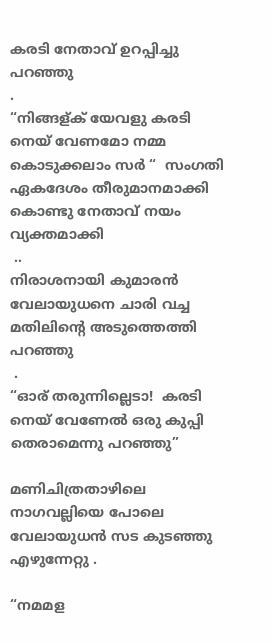കരടി നേതാവ് ഉറപ്പിച്ചു പറഞ്ഞു
.
“നിങ്ങള്ക് യേവളു കരടി നെയ്‌ വേണമോ നമ്മ കൊടുക്കലാം സര്‍ “  സംഗതി ഏകദേശം തീരുമാനമാക്കി കൊണ്ടു നേതാവ് നയം വ്യക്തമാക്കി
 ..
നിരാശനായി കുമാരന്‍ വേലായുധനെ ചാരി വച്ച മതിലിന്‍റെ അടുത്തെത്തി പറഞ്ഞു
 .
“ഓര് തരുന്നില്ലെടാ!  കരടി നെയ്‌ വേണേല്‍ ഒരു കുപ്പി തെരാമെന്നു പറഞ്ഞു”

മണിചിത്രതാഴിലെ നാഗവല്ലിയെ പോലെ  വേലായുധന്‍ സട കുടഞ്ഞു എഴുന്നേറ്റു .

“നമമള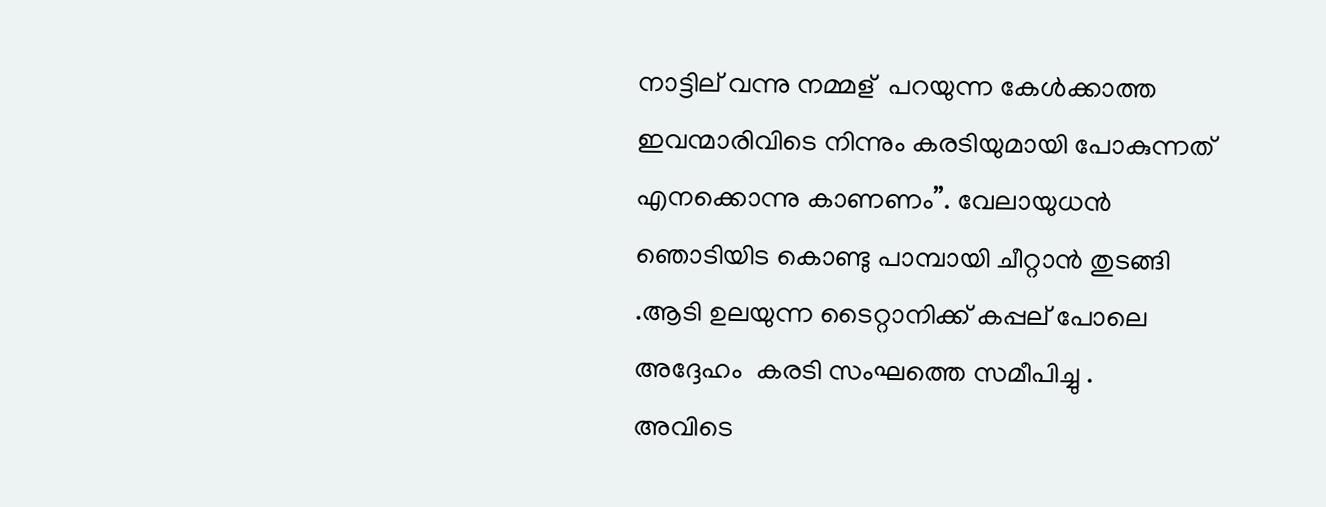നാട്ടില് വന്നു നമ്മള്  പറയുന്ന കേള്‍ക്കാത്ത ഇവന്മാരിവിടെ നിന്നും കരടിയുമായി പോകുന്നത് എനക്കൊന്നു കാണണം”. വേലായുധന്‍ ഞൊടിയിട കൊണ്ടു പാമ്പായി ചീറ്റാന്‍ തുടങ്ങി .ആടി ഉലയുന്ന ടൈറ്റാനിക്ക് കപ്പല് പോലെ അദ്ദേഹം  കരടി സംഘത്തെ സമീപിച്ചു .
അവിടെ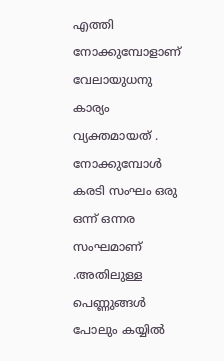എത്തി നോക്കുമ്പോളാണ്‌ വേലായുധനു കാര്യം വ്യക്തമായത് . നോക്കുമ്പോള്‍ കരടി സംഘം ഒരു ഒന്ന് ഒന്നര സംഘമാണ് .അതിലുള്ള പെണ്ണുങ്ങള്‍ പോലും കയ്യില്‍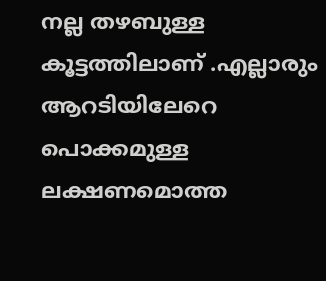നല്ല തഴബുള്ള കൂട്ടത്തിലാണ് .എല്ലാരും ആറടിയിലേറെ പൊക്കമുള്ള ലക്ഷണമൊത്ത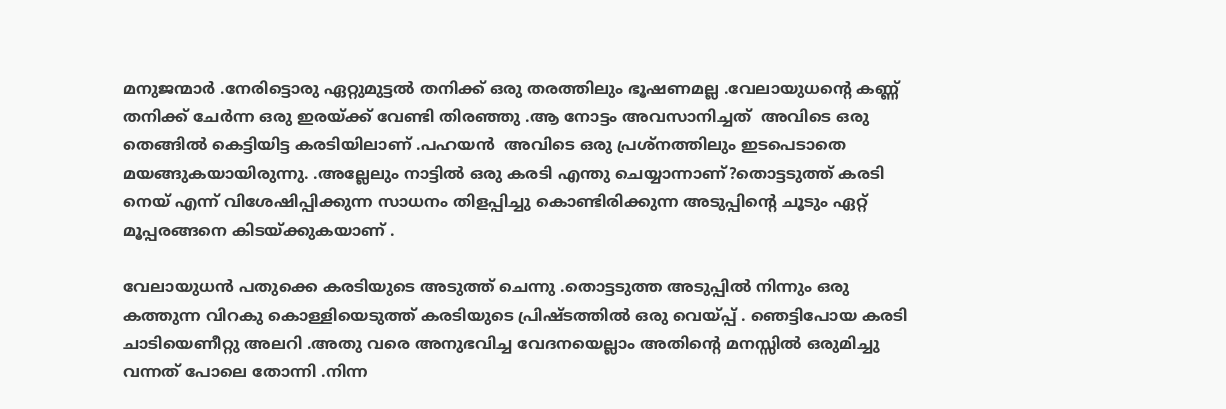മനുജന്മാര്‍ .നേരിട്ടൊരു ഏറ്റുമുട്ടല്‍ തനിക്ക് ഒരു തരത്തിലും ഭൂഷണമല്ല .വേലായുധന്‍റെ കണ്ണ് തനിക്ക് ചേര്‍ന്ന ഒരു ഇരയ്ക്ക് വേണ്ടി തിരഞ്ഞു .ആ നോട്ടം അവസാനിച്ചത്‌  അവിടെ ഒരു തെങ്ങില്‍ കെട്ടിയിട്ട കരടിയിലാണ് .പഹയന്‍  അവിടെ ഒരു പ്രശ്നത്തിലും ഇടപെടാതെ മയങ്ങുകയായിരുന്നു. .അല്ലേലും നാട്ടില്‍ ഒരു കരടി എന്തു ചെയ്യാന്നാണ്?തൊട്ടടുത്ത്‌ കരടി നെയ്‌ എന്ന് വിശേഷിപ്പിക്കുന്ന സാധനം തിളപ്പിച്ചു കൊണ്ടിരിക്കുന്ന അടുപ്പിന്‍റെ ചൂടും ഏറ്റ് മൂപ്പരങ്ങനെ കിടയ്ക്കുകയാണ് .

വേലായുധന്‍ പതുക്കെ കരടിയുടെ അടുത്ത് ചെന്നു .തൊട്ടടുത്ത അടുപ്പില്‍ നിന്നും ഒരു  കത്തുന്ന വിറകു കൊള്ളിയെടുത്ത് കരടിയുടെ പ്രിഷ്ടത്തില്‍ ഒരു വെയ്പ്പ് . ഞെട്ടിപോയ കരടി ചാടിയെണീറ്റു അലറി .അതു വരെ അനുഭവിച്ച വേദനയെല്ലാം അതിന്‍റെ മനസ്സില്‍ ഒരുമിച്ചു വന്നത് പോലെ തോന്നി .നിന്ന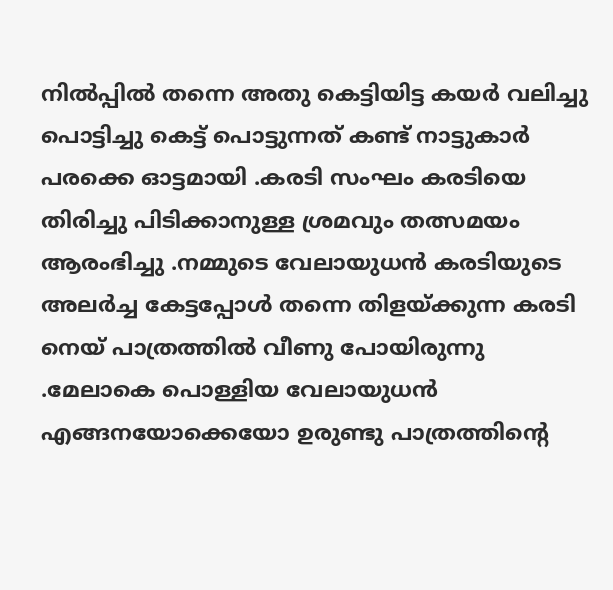നില്‍പ്പില്‍ തന്നെ അതു കെട്ടിയിട്ട കയര്‍ വലിച്ചു പൊട്ടിച്ചു കെട്ട്‌ പൊട്ടുന്നത് കണ്ട് നാട്ടുകാര്‍ പരക്കെ ഓട്ടമായി .കരടി സംഘം കരടിയെ തിരിച്ചു പിടിക്കാനുള്ള ശ്രമവും തത്സമയം  ആരംഭിച്ചു .നമ്മുടെ വേലായുധന്‍ കരടിയുടെ അലര്‍ച്ച കേട്ടപ്പോള്‍ തന്നെ തിളയ്ക്കുന്ന കരടി നെയ്‌ പാത്രത്തില്‍ വീണു പോയിരുന്നു .മേലാകെ പൊള്ളിയ വേലായുധന്‍ എങ്ങനയോക്കെയോ ഉരുണ്ടു പാത്രത്തിന്‍റെ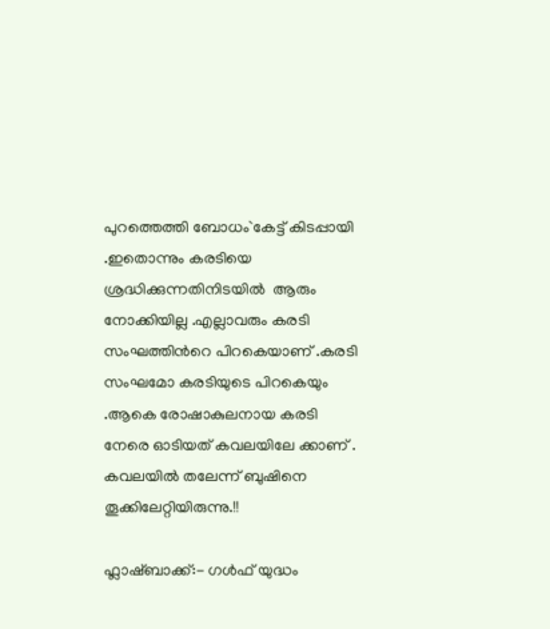പുറത്തെത്തി ബോധം`കേട്ട് കിടപ്പായി .ഇതൊന്നും കരടിയെ ശ്രദ്ധിക്കുന്നതിനിടയില്‍  ആരും നോക്കിയില്ല .എല്ലാവരും കരടി സംഘത്തിന്‍റെ പിറകെയാണ് .കരടി സംഘമോ കരടിയുടെ പിറകെയും .ആകെ രോഷാകുലനായ കരടി നേരെ ഓടിയത് കവലയിലേ ക്കാണ് .
കവലയില്‍ തലേന്ന് ബുഷിനെ തൂക്കിലേറ്റിയിരുന്നു.!!

ഫ്ലാഷ്ബാക്ക്:- ഗള്‍ഫ്‌ യുദ്ധം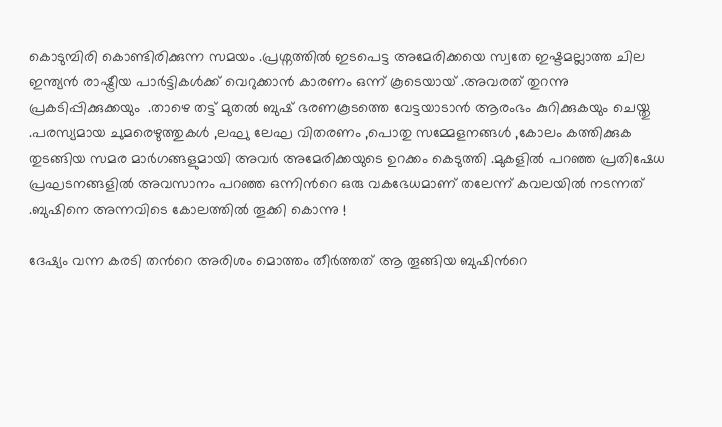കൊടുമ്പിരി കൊണ്ടിരിക്കുന്ന സമയം .പ്രശ്നത്തില്‍ ഇടപെട്ട അമേരിക്കയെ സ്വതേ ഇഷ്ടമല്ലാത്ത ചില ഇന്ത്യന്‍ രാഷ്ട്രീയ പാര്‍ട്ടികള്‍ക്ക് വെറുക്കാന്‍ കാരണം ഒന്ന് കൂടെയായ് .അവരത് തുറന്നു പ്രകടിപ്പിക്കുക്കയും  .താഴെ തട്ട് മുതല്‍ ബുഷ്‌ ഭരണകൂടത്തെ വേട്ടയാടാന്‍ ആരംഭം കുറിക്കുകയും ചെയ്തു .പരസ്യമായ ചുമരെഴുത്തുകള്‍ ,ലഘു ലേഘ വിതരണം ,പൊതു സമ്മേളനങ്ങള്‍ ,കോലം കത്തിക്കുക തുടങ്ങിയ സമര മാര്‍ഗങ്ങളുമായി അവര്‍ അമേരിക്കയുടെ ഉറക്കം കെടുത്തി .മുകളില്‍ പറഞ്ഞ പ്രതിഷേധ പ്രഘടനങ്ങളില്‍ അവസാനം പറഞ്ഞ ഒന്നിന്‍റെ ഒരു വകഭേധമാണ് തലേന്ന് കവലയില്‍ നടന്നത് .ബുഷിനെ അന്നവിടെ കോലത്തില്‍ തൂക്കി കൊന്നു !

ദേഷ്യം വന്ന കരടി തന്‍റെ അരിശം മൊത്തം തീര്‍ത്തത് ആ തൂങ്ങിയ ബുഷിന്‍റെ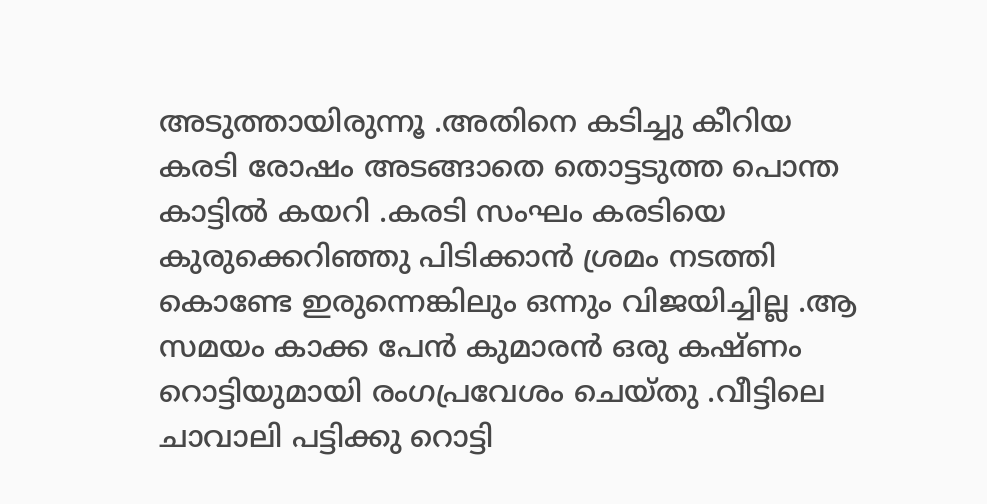അടുത്തായിരുന്നൂ .അതിനെ കടിച്ചു കീറിയ കരടി രോഷം അടങ്ങാതെ തൊട്ടടുത്ത പൊന്ത കാട്ടില്‍ കയറി .കരടി സംഘം കരടിയെ കുരുക്കെറിഞ്ഞു പിടിക്കാന്‍ ശ്രമം നടത്തി കൊണ്ടേ ഇരുന്നെങ്കിലും ഒന്നും വിജയിച്ചില്ല .ആ സമയം കാക്ക പേന്‍ കുമാരന്‍ ഒരു കഷ്ണം റൊട്ടിയുമായി രംഗപ്രവേശം ചെയ്തു .വീട്ടിലെ ചാവാലി പട്ടിക്കു റൊട്ടി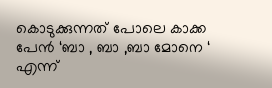കൊടുക്കുന്നത് പോലെ കാക്ക പേന്‍ ‘ബാ , ബാ ,ബാ മോനെ ‘ എന്ന്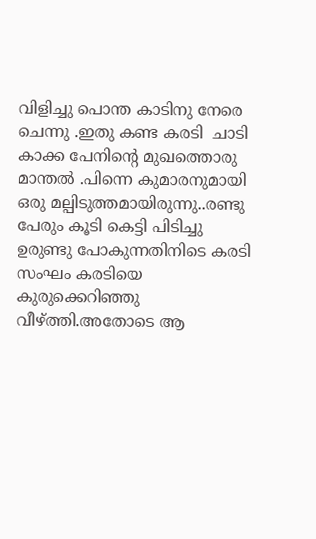വിളിച്ചു പൊന്ത കാടിനു നേരെ ചെന്നു .ഇതു കണ്ട കരടി  ചാടി കാക്ക പേനിന്‍റെ മുഖത്തൊരു മാന്തല്‍ .പിന്നെ കുമാരനുമായി ഒരു മല്പിടുത്തമായിരുന്നു..രണ്ടു പേരും കൂടി കെട്ടി പിടിച്ചു ഉരുണ്ടു പോകുന്നതിനിടെ കരടി സംഘം കരടിയെ കുരുക്കെറിഞ്ഞു വീഴ്ത്തി.അതോടെ ആ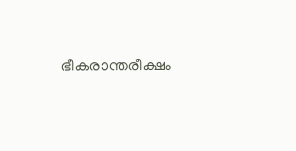ഭീകരാന്തരീക്ഷം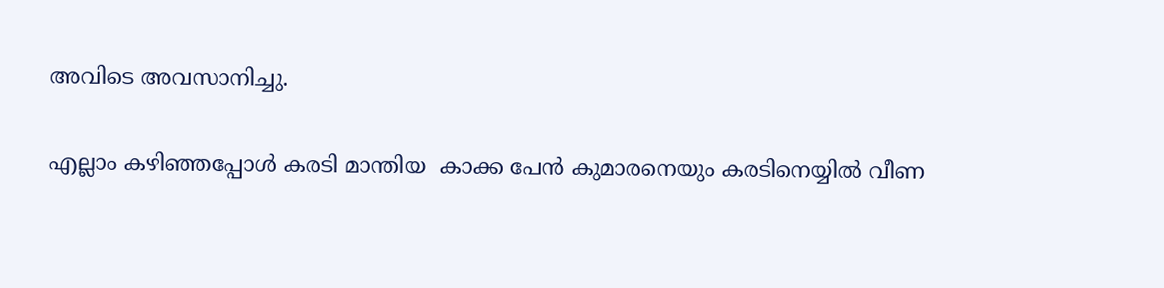അവിടെ അവസാനിച്ചു.

എല്ലാം കഴിഞ്ഞപ്പോള്‍ കരടി മാന്തിയ  കാക്ക പേന്‍ കുമാരനെയും കരടിനെയ്യില്‍ വീണ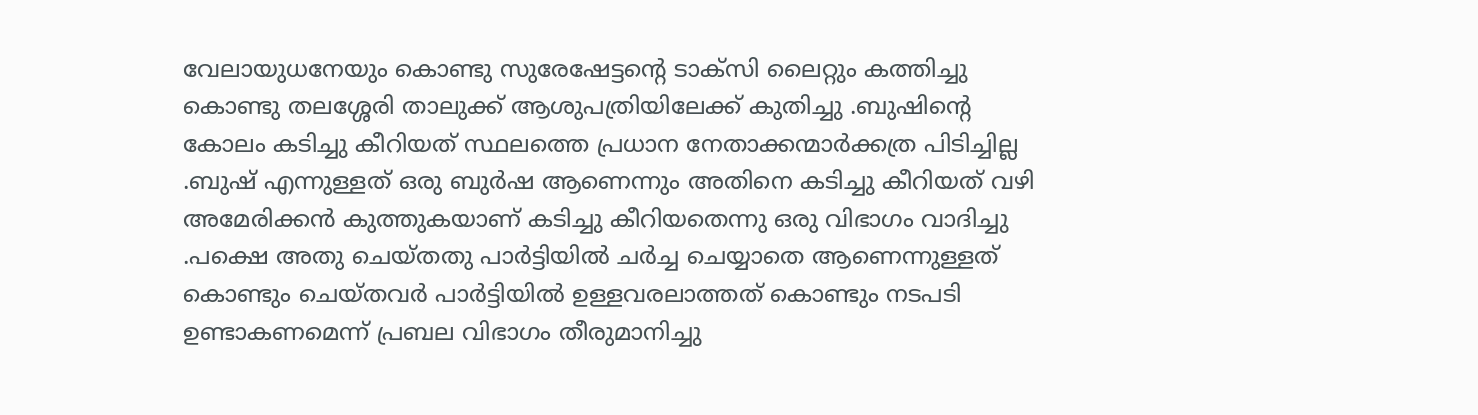വേലായുധനേയും കൊണ്ടു സുരേഷേട്ടന്‍റെ ടാക്സി ലൈറ്റും കത്തിച്ചു കൊണ്ടു തലശ്ശേരി താലുക്ക് ആശുപത്രിയിലേക്ക് കുതിച്ചു .ബുഷിന്‍റെ കോലം കടിച്ചു കീറിയത് സ്ഥലത്തെ പ്രധാന നേതാക്കന്മാര്‍ക്കത്ര പിടിച്ചില്ല .ബുഷ്‌ എന്നുള്ളത് ഒരു ബുര്‍ഷ ആണെന്നും അതിനെ കടിച്ചു കീറിയത് വഴി അമേരിക്കന്‍ കുത്തുകയാണ് കടിച്ചു കീറിയതെന്നു ഒരു വിഭാഗം വാദിച്ചു .പക്ഷെ അതു ചെയ്തതു പാര്‍ട്ടിയില്‍ ചര്‍ച്ച ചെയ്യാതെ ആണെന്നുള്ളത്‌ കൊണ്ടും ചെയ്തവര്‍ പാര്‍ട്ടിയില്‍ ഉള്ളവരലാത്തത് കൊണ്ടും നടപടി ഉണ്ടാകണമെന്ന് പ്രബല വിഭാഗം തീരുമാനിച്ചു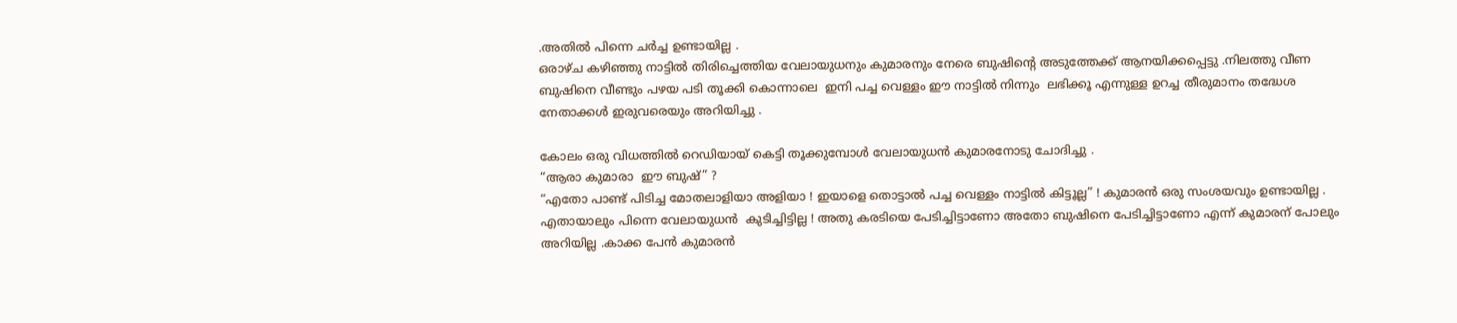.അതില്‍ പിന്നെ ചര്‍ച്ച ഉണ്ടായില്ല .
ഒരാഴ്ച കഴിഞ്ഞു നാട്ടില്‍ തിരിച്ചെത്തിയ വേലായുധനും കുമാരനും നേരെ ബുഷിന്‍റെ അടുത്തേക്ക് ആനയിക്കപ്പെട്ടു .നിലത്തു വീണ ബുഷിനെ വീണ്ടും പഴയ പടി തൂക്കി കൊന്നാലെ  ഇനി പച്ച വെള്ളം ഈ നാട്ടില്‍ നിന്നും  ലഭിക്കൂ എന്നുള്ള ഉറച്ച തീരുമാനം തദ്ധേശ നേതാക്കള്‍ ഇരുവരെയും അറിയിച്ചു .

കോലം ഒരു വിധത്തില്‍ റെഡിയായ് കെട്ടി തൂക്കുമ്പോള്‍ വേലായുധന്‍ കുമാരനോടു ചോദിച്ചു .
“ആരാ കുമാരാ  ഈ ബുഷ്‌” ?
“എതോ പാണ്ട് പിടിച്ച മോതലാളിയാ അളിയാ ! ഇയാളെ തൊട്ടാല്‍ പച്ച വെള്ളം നാട്ടില്‍ കിട്ടൂല്ല” ! കുമാരന്‍ ഒരു സംശയവും ഉണ്ടായില്ല .
എതായാലും പിന്നെ വേലായുധന്‍  കുടിച്ചിട്ടില്ല ! അതു കരടിയെ പേടിച്ചിട്ടാണോ അതോ ബുഷിനെ പേടിച്ചിട്ടാണോ എന്ന് കുമാരന്‌ പോലും അറിയില്ല .കാക്ക പേന്‍ കുമാരന്‍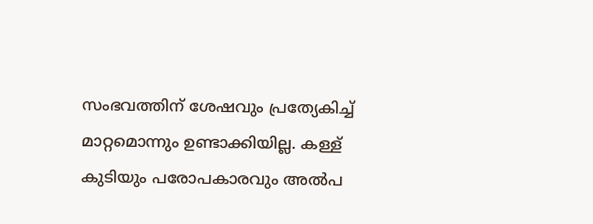സംഭവത്തിന്‌ ശേഷവും പ്രത്യേകിച്ച് മാറ്റമൊന്നും ഉണ്ടാക്കിയില്ല. കള്ള് കുടിയും പരോപകാരവും അല്‍പ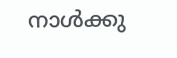നാള്‍ക്കു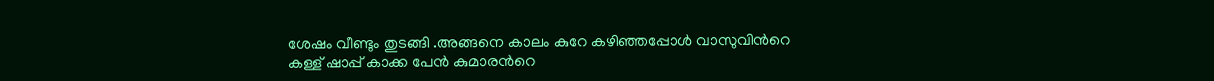ശേഷം വീണ്ടും തുടങ്ങി .അങ്ങനെ കാലം കുറേ കഴിഞ്ഞപ്പോള്‍ വാസുവിന്‍റെ കള്ള് ഷാപ്പ്‌ കാക്ക പേന്‍ കുമാരന്‍റെ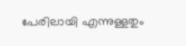പേരിലായി എന്നുള്ളതും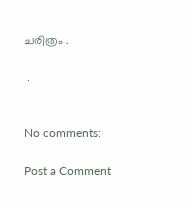ചരിത്രം .

 .


No comments:

Post a Comment